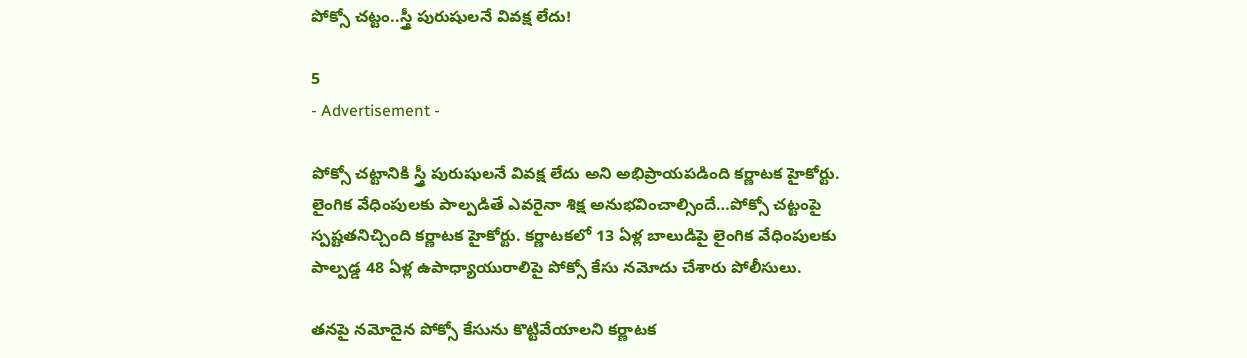పోక్సో చట్టం..స్త్రీ పురుషులనే వివక్ష లేదు!

5
- Advertisement -

పోక్సో చట్టానికి స్త్రీ పురుషులనే వివక్ష లేదు అని అభిప్రాయపడింది కర్ణాటక హైకోర్టు. లైంగిక వేధింపులకు పాల్పడితే ఎవరైనా శిక్ష అనుభవించాల్సిందే…పోక్సో చట్టంపై స్పష్టతనిచ్చింది కర్ణాటక హైకోర్టు. కర్ణాటకలో 13 ఏళ్ల బాలుడిపై లైంగిక వేధింపులకు పాల్పడ్డ 48 ఏళ్ల ఉపాధ్యాయురాలిపై పోక్సో కేసు నమోదు చేశారు పోలీసులు.

తనపై నమోదైన పోక్సో కేసును కొట్టివేయాలని కర్ణాటక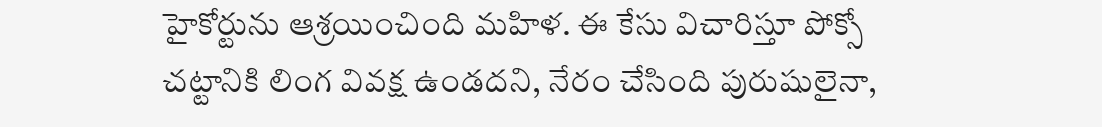హైకోర్టును ఆశ్రయించింది మహిళ. ఈ కేసు విచారిస్తూ పోక్సో చట్టానికి లింగ వివక్ష ఉండదని, నేరం చేసింది పురుషులైనా,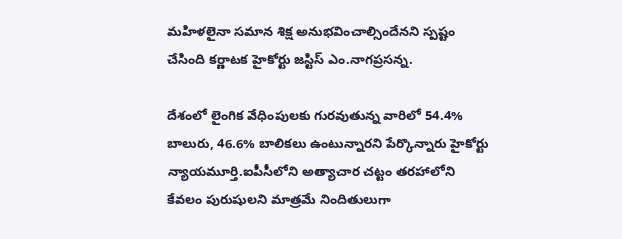మహిళలైనా సమాన శిక్ష అనుభవించాల్సిందేనని స్పష్టం చేసింది కర్ణాటక హైకోర్టు జస్టిస్ ఎం.నాగప్రసన్న.

దేశంలో లైంగిక వేధింపులకు గురవుతున్న వారిలో 54.4% బాలురు, 46.6% బాలికలు ఉంటున్నారని పేర్కొన్నారు హైకోర్టు న్యాయమూర్తి.ఐపీసీలోని అత్యాచార చట్టం తరహాలోని కేవలం పురుషులని మాత్రమే నిందితులుగా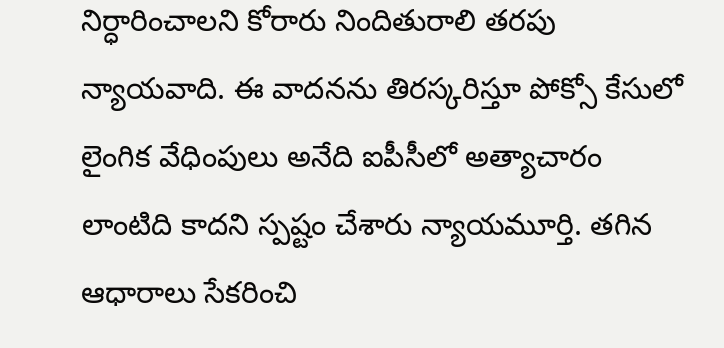నిర్ధారించాలని కోరారు నిందితురాలి తరపు న్యాయవాది. ఈ వాదనను తిరస్కరిస్తూ పోక్సో కేసులో లైంగిక వేధింపులు అనేది ఐపీసీలో అత్యాచారం లాంటిది కాదని స్పష్టం చేశారు న్యాయమూర్తి. తగిన ఆధారాలు సేకరించి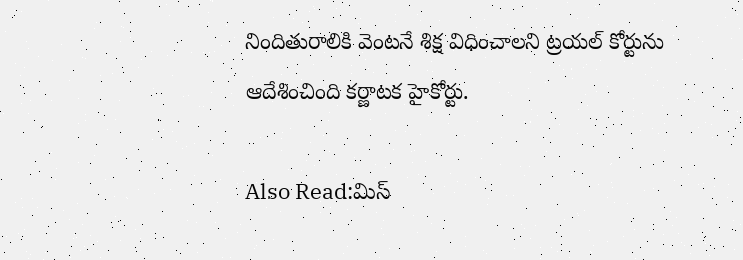నిందితురాలికి వెంటనే శిక్ష విధించాలని ట్రయల్ కోర్టును ఆదేశించింది కర్ణాటక హైకోర్టు.

Also Read:మిస్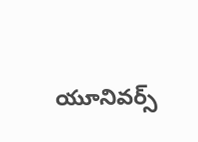యూనివర్స్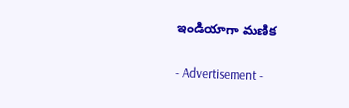ఇండియాగా మణిక

- Advertisement -